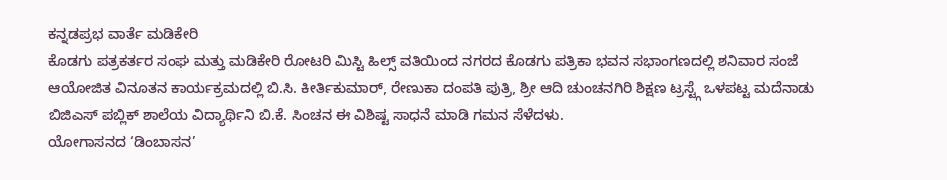ಕನ್ನಡಪ್ರಭ ವಾರ್ತೆ ಮಡಿಕೇರಿ
ಕೊಡಗು ಪತ್ರಕರ್ತರ ಸಂಘ ಮತ್ತು ಮಡಿಕೇರಿ ರೋಟರಿ ಮಿಸ್ಟಿ ಹಿಲ್ಸ್ ವತಿಯಿಂದ ನಗರದ ಕೊಡಗು ಪತ್ರಿಕಾ ಭವನ ಸಭಾಂಗಣದಲ್ಲಿ ಶನಿವಾರ ಸಂಜೆ ಆಯೋಜಿತ ವಿನೂತನ ಕಾರ್ಯಕ್ರಮದಲ್ಲಿ ಬಿ.ಸಿ. ಕೀರ್ತಿಕುಮಾರ್, ರೇಣುಕಾ ದಂಪತಿ ಪುತ್ರಿ, ಶ್ರೀ ಆದಿ ಚುಂಚನಗಿರಿ ಶಿಕ್ಷಣ ಟ್ರಸ್ಟ್ಗೆ ಒಳಪಟ್ಟ ಮದೆನಾಡು ಬಿಜಿಎಸ್ ಪಬ್ಲಿಕ್ ಶಾಲೆಯ ವಿದ್ಯಾರ್ಥಿನಿ ಬಿ.ಕೆ. ಸಿಂಚನ ಈ ವಿಶಿಷ್ಟ ಸಾಧನೆ ಮಾಡಿ ಗಮನ ಸೆಳೆದಳು.
ಯೋಗಾಸನದ ‘ಡಿಂಬಾಸನ’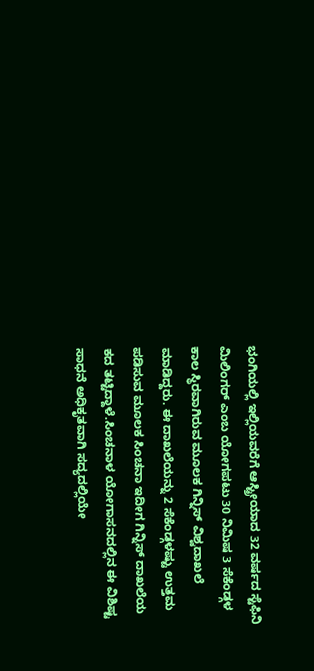ಭಂಗಿಯಲ್ಲಿ ಇಲ್ಲಿಯವರೆಗೆ ಆಸ್ಟ್ರೀಯಾದ 32 ವರ್ಷದ ಸ್ಟೆಫಿನಿ ಮಿಲಿಂಗರ್ ಎಂಬ ಯೋಗಪಟು 30 ನಿಮಿಷ 3 ಸೆಕೆಂಡ್ಗಳ ಕಾಲ ಸ್ಥಿರವಾಗಿರುವ ಮೂಲಕ ಗಿನ್ನಿಸ್ ವಿಶ್ವದಾಖಲೆ ಮಾಡಿದ್ದರು. ಈ ದಾಖಲೆಯನ್ನು 2 ಸೆಕೆಂಡ್ಗಳಷ್ಟು ಉತ್ತಮ ಪಡಿಸುವ ಮೂಲಕ ಸಿಂಚನಾ ಇದೀಗ ಗಿನ್ನಿಸ್ ದಾಖಲೆಯ ಕದ ತಟ್ಟಿದ್ದಾಳೆ.ಸಿಂಚನಾಳ ಯೋಗಾಸನದಲ್ಲಿನ ಈ ವಿಶಿಷ್ಟ ಸಾಧನೆ ಅಧಿಕೃತವಾಗಿ ಸದ್ಯದಲ್ಲಿಯೇ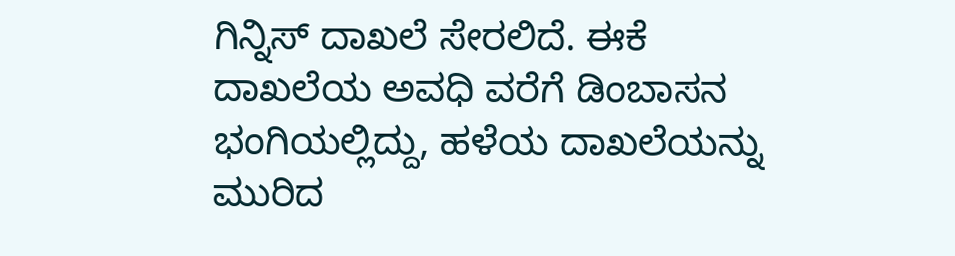ಗಿನ್ನಿಸ್ ದಾಖಲೆ ಸೇರಲಿದೆ. ಈಕೆ ದಾಖಲೆಯ ಅವಧಿ ವರೆಗೆ ಡಿಂಬಾಸನ ಭಂಗಿಯಲ್ಲಿದ್ದು, ಹಳೆಯ ದಾಖಲೆಯನ್ನು ಮುರಿದ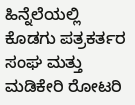ಹಿನ್ನೆಲೆಯಲ್ಲಿ ಕೊಡಗು ಪತ್ರಕರ್ತರ ಸಂಘ ಮತ್ತು ಮಡಿಕೇರಿ ರೋಟರಿ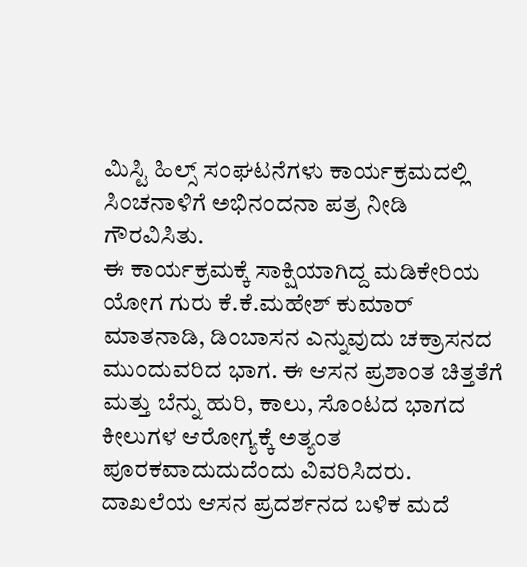ಮಿಸ್ಟಿ ಹಿಲ್ಸ್ ಸಂಘಟನೆಗಳು ಕಾರ್ಯಕ್ರಮದಲ್ಲಿ ಸಿಂಚನಾಳಿಗೆ ಅಭಿನಂದನಾ ಪತ್ರ ನೀಡಿ ಗೌರವಿಸಿತು.
ಈ ಕಾರ್ಯಕ್ರಮಕ್ಕೆ ಸಾಕ್ಷಿಯಾಗಿದ್ದ ಮಡಿಕೇರಿಯ ಯೋಗ ಗುರು ಕೆ.ಕೆ.ಮಹೇಶ್ ಕುಮಾರ್ ಮಾತನಾಡಿ, ಡಿಂಬಾಸನ ಎನ್ನುವುದು ಚಕ್ರಾಸನದ ಮುಂದುವರಿದ ಭಾಗ. ಈ ಆಸನ ಪ್ರಶಾಂತ ಚಿತ್ತತೆಗೆ ಮತ್ತು ಬೆನ್ನು ಹುರಿ, ಕಾಲು, ಸೊಂಟದ ಭಾಗದ ಕೀಲುಗಳ ಆರೋಗ್ಯಕ್ಕೆ ಅತ್ಯಂತ ಪೂರಕವಾದುದುದೆಂದು ವಿವರಿಸಿದರು.
ದಾಖಲೆಯ ಆಸನ ಪ್ರದರ್ಶನದ ಬಳಿಕ ಮದೆ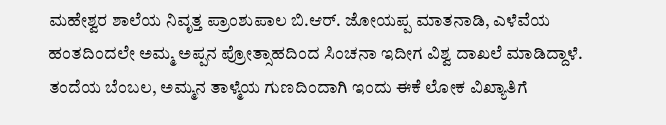ಮಹೇಶ್ವರ ಶಾಲೆಯ ನಿವೃತ್ತ ಪ್ರಾಂಶುಪಾಲ ಬಿ.ಆರ್. ಜೋಯಪ್ಪ ಮಾತನಾಡಿ, ಎಳೆವೆಯ ಹಂತದಿಂದಲೇ ಅಮ್ಮ ಅಪ್ಪನ ಪ್ರೋತ್ಸಾಹದಿಂದ ಸಿಂಚನಾ ಇದೀಗ ವಿಶ್ವ ದಾಖಲೆ ಮಾಡಿದ್ದಾಳೆ. ತಂದೆಯ ಬೆಂಬಲ, ಅಮ್ಮನ ತಾಳ್ಮೆಯ ಗುಣದಿಂದಾಗಿ ಇಂದು ಈಕೆ ಲೋಕ ವಿಖ್ಯಾತಿಗೆ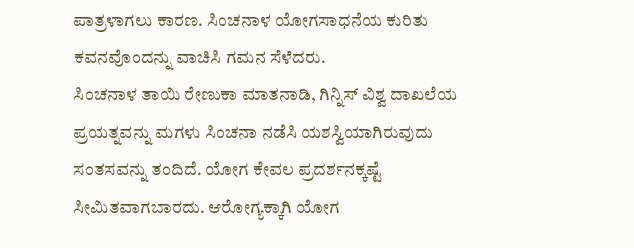ಪಾತ್ರಳಾಗಲು ಕಾರಣ. ಸಿಂಚನಾಳ ಯೋಗಸಾಧನೆಯ ಕುರಿತು ಕವನವೊಂದನ್ನು ವಾಚಿಸಿ ಗಮನ ಸೆಳೆದರು.
ಸಿಂಚನಾಳ ತಾಯಿ ರೇಣುಕಾ ಮಾತನಾಡಿ, ಗಿನ್ನಿಸ್ ವಿಶ್ವ ದಾಖಲೆಯ ಪ್ರಯತ್ನವನ್ನು ಮಗಳು ಸಿಂಚನಾ ನಡೆಸಿ ಯಶಸ್ವಿಯಾಗಿರುವುದು ಸಂತಸವನ್ನು ತಂದಿದೆ. ಯೋಗ ಕೇವಲ ಪ್ರದರ್ಶನಕ್ಕಷ್ಟೆ ಸೀಮಿತವಾಗಬಾರದು. ಆರೋಗ್ಯಕ್ಕಾಗಿ ಯೋಗ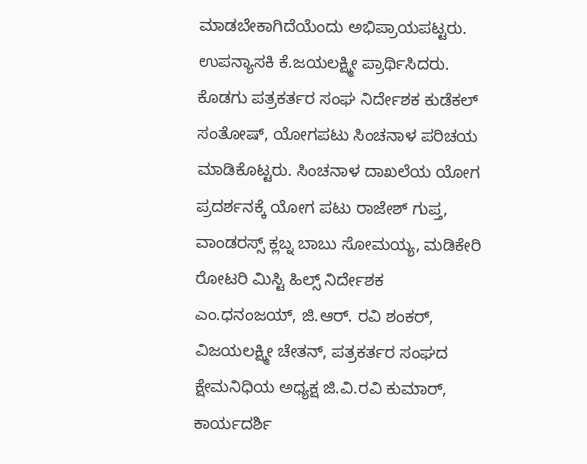ಮಾಡಬೇಕಾಗಿದೆಯೆಂದು ಅಭಿಪ್ರಾಯಪಟ್ಟರು.
ಉಪನ್ಯಾಸಕಿ ಕೆ.ಜಯಲಕ್ಷ್ಮೀ ಪ್ರಾರ್ಥಿಸಿದರು. ಕೊಡಗು ಪತ್ರಕರ್ತರ ಸಂಘ ನಿರ್ದೇಶಕ ಕುಡೆಕಲ್ ಸಂತೋಷ್, ಯೋಗಪಟು ಸಿಂಚನಾಳ ಪರಿಚಯ ಮಾಡಿಕೊಟ್ಟರು. ಸಿಂಚನಾಳ ದಾಖಲೆಯ ಯೋಗ ಪ್ರದರ್ಶನಕ್ಕೆ ಯೋಗ ಪಟು ರಾಜೇಶ್ ಗುಪ್ತ, ವಾಂಡರಸ್ಸ್ ಕ್ಲಬ್ನ ಬಾಬು ಸೋಮಯ್ಯ, ಮಡಿಕೇರಿ ರೋಟರಿ ಮಿಸ್ಟಿ ಹಿಲ್ಸ್ ನಿರ್ದೇಶಕ ಎಂ.ಧನಂಜಯ್, ಜಿ.ಆರ್. ರವಿ ಶಂಕರ್, ವಿಜಯಲಕ್ಷ್ಮೀ ಚೇತನ್, ಪತ್ರಕರ್ತರ ಸಂಘದ ಕ್ಷೇಮನಿಧಿಯ ಅಧ್ಯಕ್ಷ ಜಿ.ವಿ.ರವಿ ಕುಮಾರ್, ಕಾರ್ಯದರ್ಶಿ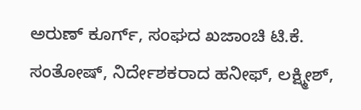ಅರುಣ್ ಕೂರ್ಗ್, ಸಂಘದ ಖಜಾಂಚಿ ಟಿ.ಕೆ. ಸಂತೋಷ್, ನಿರ್ದೇಶಕರಾದ ಹನೀಫ್, ಲಕ್ಷ್ಮೀಶ್,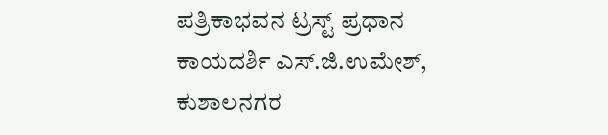ಪತ್ರಿಕಾಭವನ ಟ್ರಸ್ಟ್ ಪ್ರಧಾನ ಕಾಯದರ್ಶಿ ಎಸ್.ಜಿ.ಉಮೇಶ್, ಕುಶಾಲನಗರ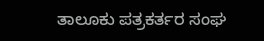ತಾಲೂಕು ಪತ್ರಕರ್ತರ ಸಂಘ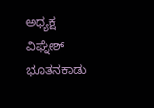ಅಧ್ಯಕ್ಷ ವಿಘ್ನೇಶ್ ಭೂತನಕಾಡು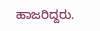ಹಾಜರಿದ್ದರು.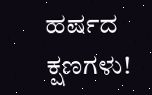ಹರ್ಷದ ಕ್ಷಣಗಳು!